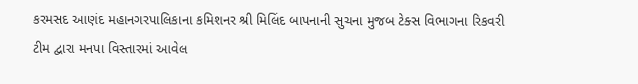કરમસદ આણંદ મહાનગરપાલિકાના કમિશનર શ્રી મિલિંદ બાપનાની સુચના મુજબ ટેક્સ વિભાગના રિકવરી ટીમ દ્વારા મનપા વિસ્તારમાં આવેલ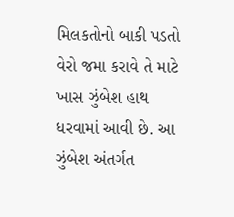મિલકતોનો બાકી પડતો વેરો જમા કરાવે તે માટે ખાસ ઝુંબેશ હાથ ધરવામાં આવી છે. આ ઝુંબેશ અંતર્ગત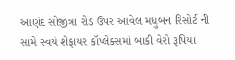આણંદ સોજીત્રા રોડ ઉપર આવેલ મધુબન રિસોર્ટ ની સામે સ્વયં શેફાયર કૉપ્લેક્સમાં બાકી વેરો રૂપિયા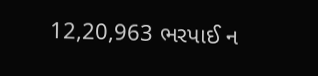12,20,963 ભરપાઈ ન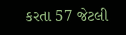કરતા 57 જેટલી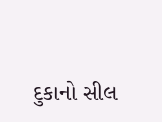દુકાનો સીલ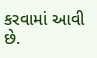કરવામાં આવી છે.